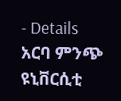- Details
አርባ ምንጭ ዩኒቨርሲቲ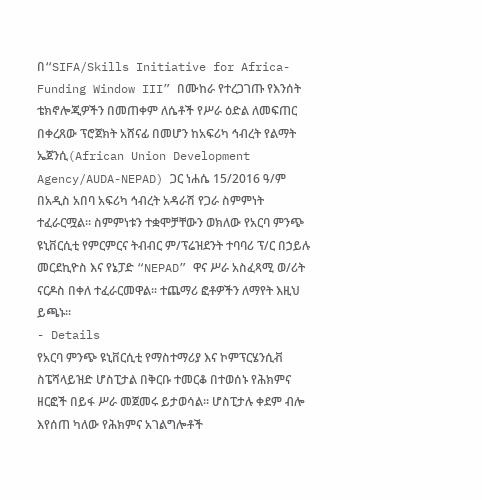በ“SIFA/Skills Initiative for Africa-Funding Window III” በሙከራ የተረጋገጡ የእንሰት ቴክኖሎጂዎችን በመጠቀም ለሴቶች የሥራ ዕድል ለመፍጠር በቀረጸው ፕሮጀክት አሸናፊ በመሆን ከአፍሪካ ኅብረት የልማት ኤጀንሲ(African Union Development Agency/AUDA-NEPAD) ጋር ነሐሴ 15/2016 ዓ/ም በአዲስ አበባ አፍሪካ ኅብረት አዳራሽ የጋራ ስምምነት ተፈራርሟል፡፡ ስምምነቱን ተቋሞቻቸውን ወክለው የአርባ ምንጭ ዩኒቨርሲቲ የምርምርና ትብብር ም/ፕሬዝደንት ተባባሪ ፕ/ር በኃይሉ መርደኪዮስ እና የኔፓድ “NEPAD” ዋና ሥራ አስፈጻሚ ወ/ሪት ናርዶስ በቀለ ተፈራርመዋል፡፡ ተጨማሪ ፎቶዎችን ለማየት እዚህ ይጫኑ፡፡
- Details
የአርባ ምንጭ ዩኒቨርሲቲ የማስተማሪያ እና ኮምፕርሄንሲቭ ስፔሻላይዝድ ሆስፒታል በቅርቡ ተመርቆ በተወሰኑ የሕክምና ዘርፎች በይፋ ሥራ መጀመሩ ይታወሳል፡፡ ሆስፒታሉ ቀደም ብሎ እየሰጠ ካለው የሕክምና አገልግሎቶች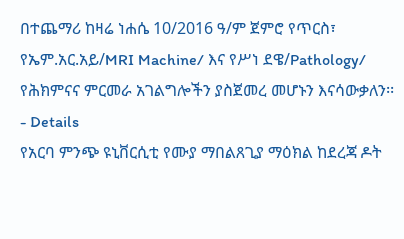በተጨማሪ ከዛሬ ነሐሴ 10/2016 ዓ/ም ጀምሮ የጥርስ፣ የኤም.አር.አይ/MRI Machine/ እና የሥነ ደዌ/Pathology/ የሕክምናና ምርመራ አገልግሎችን ያስጀመረ መሆኑን እናሳውቃለን፡፡
- Details
የአርባ ምንጭ ዩኒቨርሲቲ የሙያ ማበልጸጊያ ማዕክል ከደረጃ ዶት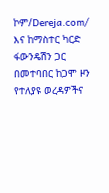ኮም/Dereja.com/ እና ከማስተር ካርድ ፋውንዴሽን ጋር በመተባበር ከጋሞ ዞን የተለያዩ ወረዳዎችና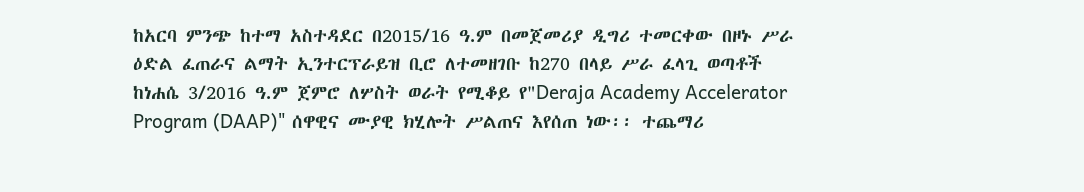ከአርባ ምንጭ ከተማ አስተዳደር በ2015/16 ዓ.ም በመጀመሪያ ዲግሪ ተመርቀው በዞኑ ሥራ ዕድል ፈጠራና ልማት ኢንተርፕራይዝ ቢሮ ለተመዘገቡ ከ270 በላይ ሥራ ፈላጊ ወጣቶች ከነሐሴ 3/2016 ዓ.ም ጀምሮ ለሦስት ወራት የሚቆይ የ"Deraja Academy Accelerator Program (DAAP)" ሰዋዊና ሙያዊ ክሂሎት ሥልጠና እየሰጠ ነው፡፡ ተጨማሪ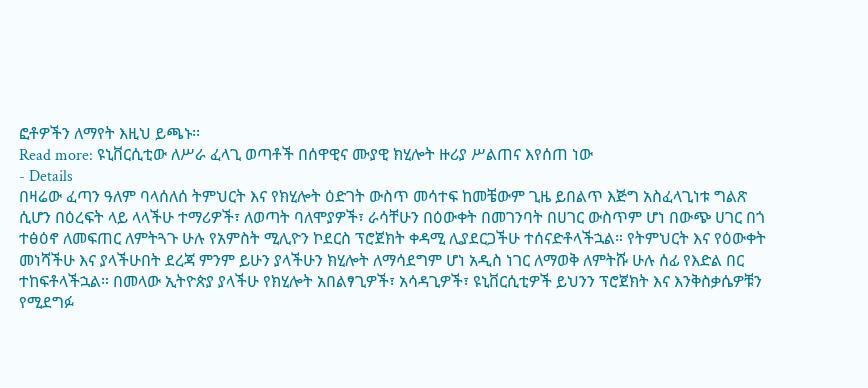ፎቶዎችን ለማየት እዚህ ይጫኑ፡፡
Read more: ዩኒቨርሲቲው ለሥራ ፈላጊ ወጣቶች በሰዋዊና ሙያዊ ክሂሎት ዙሪያ ሥልጠና እየሰጠ ነው
- Details
በዛሬው ፈጣን ዓለም ባላሰለሰ ትምህርት እና የክሂሎት ዕድገት ውስጥ መሳተፍ ከመቼውም ጊዜ ይበልጥ እጅግ አስፈላጊነቱ ግልጽ ሲሆን በዕረፍት ላይ ላላችሁ ተማሪዎች፣ ለወጣት ባለሞያዎች፣ ራሳቸሁን በዕውቀት በመገንባት በሀገር ውስጥም ሆነ በውጭ ሀገር በጎ ተፅዕኖ ለመፍጠር ለምትጓጉ ሁሉ የአምስት ሚሊዮን ኮደርስ ፕሮጀክት ቀዳሚ ሊያደርጋችሁ ተሰናድቶላችኋል። የትምህርት እና የዕውቀት መነሻችሁ እና ያላችሁበት ደረጃ ምንም ይሁን ያላችሁን ክሂሎት ለማሳደግም ሆነ አዲስ ነገር ለማወቅ ለምትሹ ሁሉ ሰፊ የእድል በር ተከፍቶላችኋል። በመላው ኢትዮጵያ ያላችሁ የክሂሎት አበልፃጊዎች፣ አሳዳጊዎች፣ ዩኒቨርሲቲዎች ይህንን ፕሮጀክት እና እንቅስቃሴዎቹን የሚደግፉ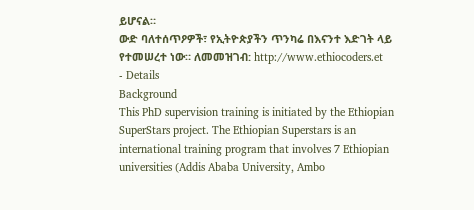ይሆናል።
ውድ ባለተሰጥዖዎች፣ የኢትዮጵያችን ጥንካሬ በእናንተ እድገት ላይ የተመሠረተ ነው። ለመመዝገብ: http://www.ethiocoders.et
- Details
Background
This PhD supervision training is initiated by the Ethiopian SuperStars project. The Ethiopian Superstars is an international training program that involves 7 Ethiopian universities (Addis Ababa University, Ambo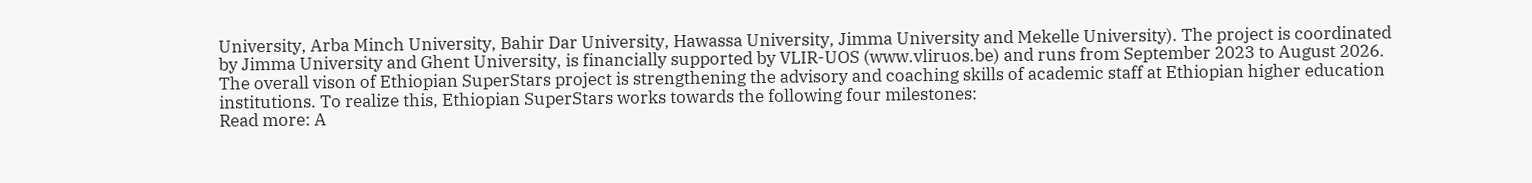University, Arba Minch University, Bahir Dar University, Hawassa University, Jimma University and Mekelle University). The project is coordinated by Jimma University and Ghent University, is financially supported by VLIR-UOS (www.vliruos.be) and runs from September 2023 to August 2026. The overall vison of Ethiopian SuperStars project is strengthening the advisory and coaching skills of academic staff at Ethiopian higher education institutions. To realize this, Ethiopian SuperStars works towards the following four milestones:
Read more: A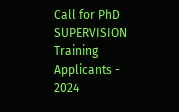Call for PhD SUPERVISION Training Applicants - 2024